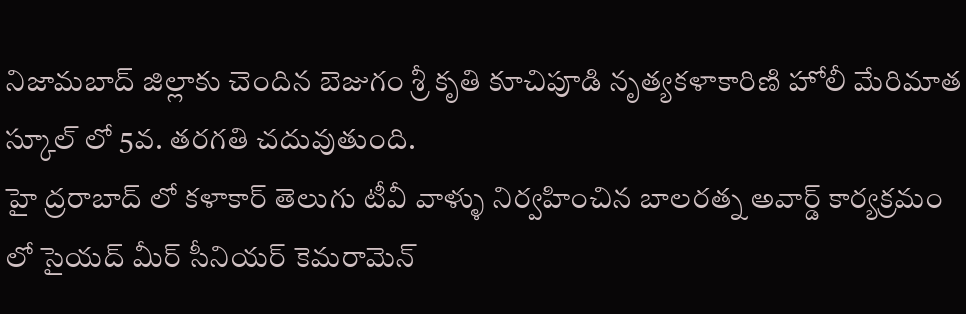నిజామబాద్ జిల్లాకు చెందిన బెజుగం శ్రీ కృతి కూచిపూడి నృత్యకళాకారిణి హోలీ మేరిమాత స్కూల్ లో 5వ. తరగతి చదువుతుంది.
హై ద్రరాబాద్ లో కళాకార్ తెలుగు టీవీ వాళ్ళు నిర్వహించిన బాలరత్న అవార్డ్ కార్యక్రమం లో సైయద్ మీర్ సీనియర్ కెమరామెన్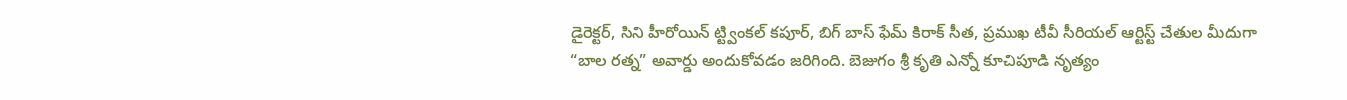డైరెక్టర్, సిని హీరోయిన్ ట్ట్వింకల్ కపూర్, బిగ్ బాస్ ఫేమ్ కిరాక్ సీత, ప్రముఖ టీవీ సీరియల్ ఆర్టిస్ట్ చేతుల మీదుగా “బాల రత్న” అవార్డు అందుకోవడం జరిగింది. బెజుగం శ్రీ కృతి ఎన్నో కూచిపూడి నృత్యం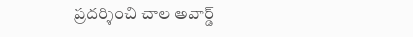ప్రదర్శించి చాల అవార్డ్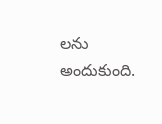లను అందుకుంది.